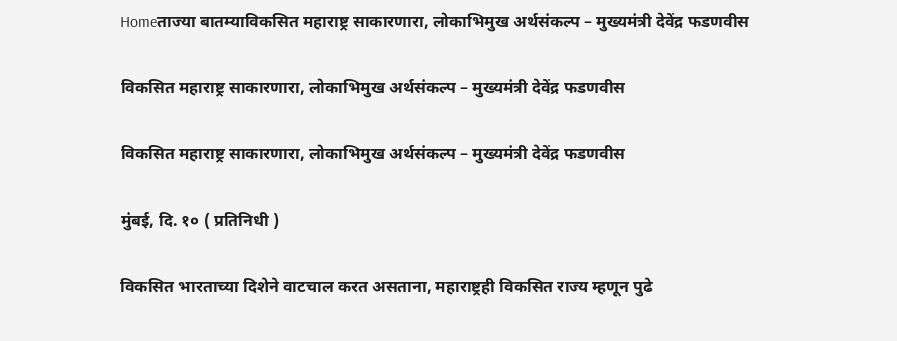Homeताज्या बातम्याविकसित महाराष्ट्र साकारणारा, लोकाभिमुख अर्थसंकल्प – मुख्यमंत्री देवेंद्र फडणवीस

विकसित महाराष्ट्र साकारणारा, लोकाभिमुख अर्थसंकल्प – मुख्यमंत्री देवेंद्र फडणवीस

विकसित महाराष्ट्र साकारणारा, लोकाभिमुख अर्थसंकल्प – मुख्यमंत्री देवेंद्र फडणवीस

मुंबई, दि. १० ( प्रतिनिधी )

विकसित भारताच्या दिशेने वाटचाल करत असताना, महाराष्ट्रही विकसित राज्य म्हणून पुढे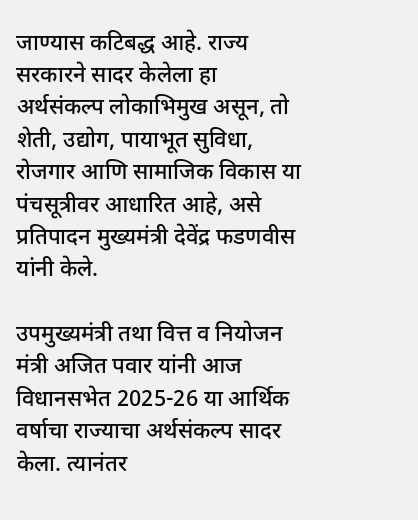जाण्यास कटिबद्ध आहे. राज्य सरकारने सादर केलेला हा अर्थसंकल्प लोकाभिमुख असून, तो शेती, उद्योग, पायाभूत सुविधा, रोजगार आणि सामाजिक विकास या पंचसूत्रीवर आधारित आहे, असे प्रतिपादन मुख्यमंत्री देवेंद्र फडणवीस यांनी केले.

उपमुख्यमंत्री तथा वित्त व नियोजन मंत्री अजित पवार यांनी आज विधानसभेत 2025-26 या आर्थिक वर्षाचा राज्याचा अर्थसंकल्प सादर केला. त्यानंतर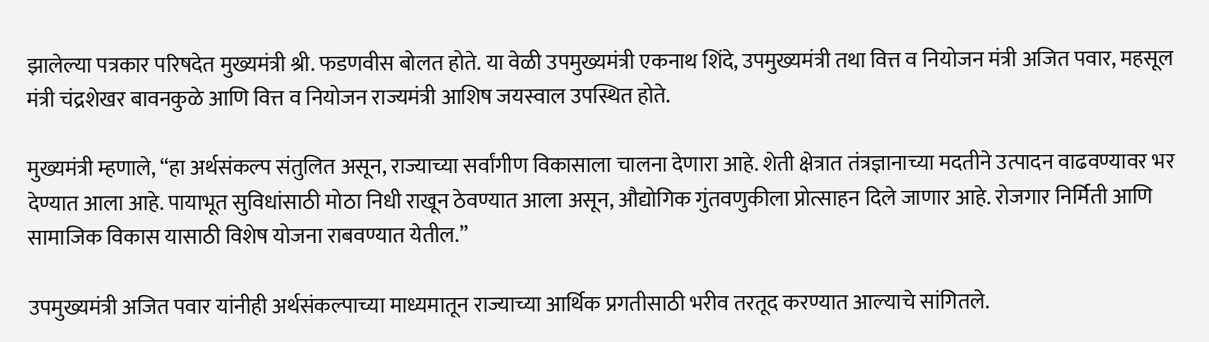झालेल्या पत्रकार परिषदेत मुख्यमंत्री श्री. फडणवीस बोलत होते. या वेळी उपमुख्यमंत्री एकनाथ शिंदे, उपमुख्यमंत्री तथा वित्त व नियोजन मंत्री अजित पवार, महसूल मंत्री चंद्रशेखर बावनकुळे आणि वित्त व नियोजन राज्यमंत्री आशिष जयस्वाल उपस्थित होते.

मुख्यमंत्री म्हणाले, “हा अर्थसंकल्प संतुलित असून, राज्याच्या सर्वांगीण विकासाला चालना देणारा आहे. शेती क्षेत्रात तंत्रज्ञानाच्या मदतीने उत्पादन वाढवण्यावर भर देण्यात आला आहे. पायाभूत सुविधांसाठी मोठा निधी राखून ठेवण्यात आला असून, औद्योगिक गुंतवणुकीला प्रोत्साहन दिले जाणार आहे. रोजगार निर्मिती आणि सामाजिक विकास यासाठी विशेष योजना राबवण्यात येतील.”

उपमुख्यमंत्री अजित पवार यांनीही अर्थसंकल्पाच्या माध्यमातून राज्याच्या आर्थिक प्रगतीसाठी भरीव तरतूद करण्यात आल्याचे सांगितले.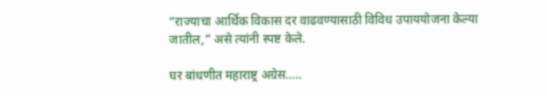“राज्याचा आर्थिक विकास दर वाढवण्यासाठी विविध उपाययोजना केल्या जातील,” असे त्यांनी स्पष्ट केले.

घर बांधणीत महाराष्ट्र अग्रेस…..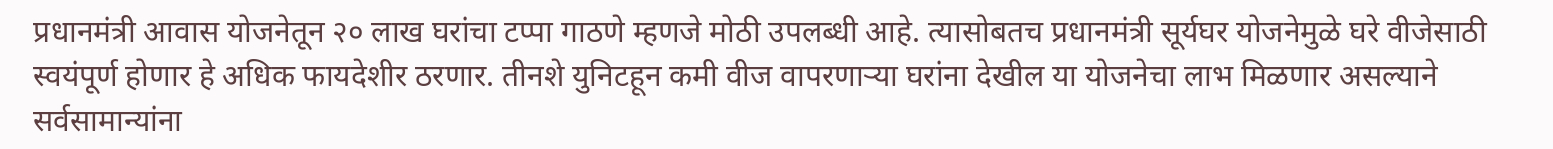प्रधानमंत्री आवास योजनेतून २० लाख घरांचा टप्पा गाठणे म्हणजे मोठी उपलब्धी आहे. त्यासोबतच प्रधानमंत्री सूर्यघर योजनेमुळे घरे वीजेसाठी स्वयंपूर्ण होणार हे अधिक फायदेशीर ठरणार. तीनशे युनिटहून कमी वीज वापरणाऱ्या घरांना देखील या योजनेचा लाभ मिळणार असल्याने सर्वसामान्यांना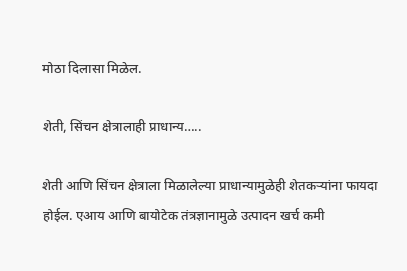मोठा दिलासा मिळेल.

शेती, सिंचन क्षेत्रालाही प्राधान्य…..

शेती आणि सिंचन क्षेत्राला मिळालेल्या प्राधान्यामुळेही शेतकऱ्यांना फायदा होईल. एआय आणि बायोटेक तंत्रज्ञानामुळे उत्पादन खर्च कमी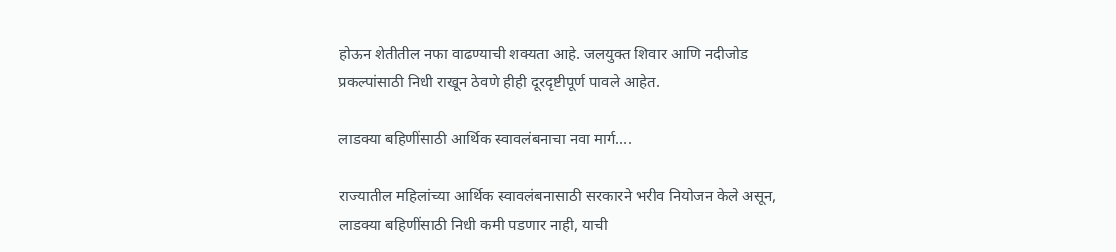होऊन शेतीतील नफा वाढण्याची शक्यता आहे. जलयुक्त शिवार आणि नदीजोड प्रकल्पांसाठी निधी राखून ठेवणे हीही दूरदृष्टीपूर्ण पावले आहेत.

लाडक्या बहिणींसाठी आर्थिक स्वावलंबनाचा नवा मार्ग….

राज्यातील महिलांच्या आर्थिक स्वावलंबनासाठी सरकारने भरीव नियोजन केले असून, लाडक्या बहिणींसाठी निधी कमी पडणार नाही, याची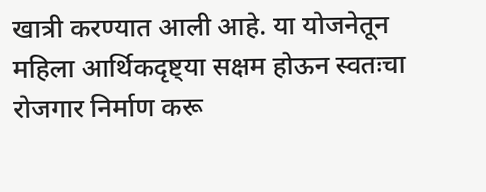खात्री करण्यात आली आहे. या योजनेतून महिला आर्थिकदृष्ट्या सक्षम होऊन स्वतःचा रोजगार निर्माण करू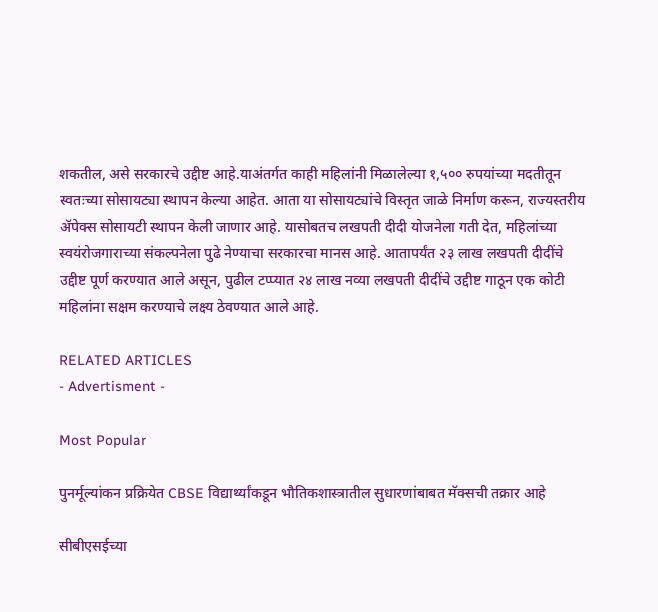शकतील, असे सरकारचे उद्दीष्ट आहे.याअंतर्गत काही महिलांनी मिळालेल्या १,५०० रुपयांच्या मदतीतून स्वतःच्या सोसायट्या स्थापन केल्या आहेत. आता या सोसायट्यांचे विस्तृत जाळे निर्माण करून, राज्यस्तरीय ॲपेक्स सोसायटी स्थापन केली जाणार आहे. यासोबतच लखपती दीदी योजनेला गती देत, महिलांच्या स्वयंरोजगाराच्या संकल्पनेला पुढे नेण्याचा सरकारचा मानस आहे. आतापर्यंत २३ लाख लखपती दीदींचे उद्दीष्ट पूर्ण करण्यात आले असून, पुढील टप्प्यात २४ लाख नव्या लखपती दीदींचे उद्दीष्ट गाठून एक कोटी महिलांना सक्षम करण्याचे लक्ष्य ठेवण्यात आले आहे.

RELATED ARTICLES
- Advertisment -

Most Popular

पुनर्मूल्यांकन प्रक्रियेत CBSE विद्यार्थ्यांकडून भौतिकशास्त्रातील सुधारणांबाबत मॅक्सची तक्रार आहे

सीबीएसईच्या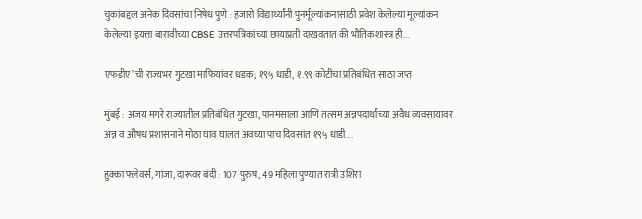चुकांबद्दल अनेक दिवसांचा निषेध पुणे : हजारो विद्यार्थ्यांनी पुनर्मूल्यांकनासाठी प्रवेश केलेल्या मूल्यांकन केलेल्या इयत्ता बारावीच्या CBSE उत्तरपत्रिकांच्या छायाप्रती दाखवतात की भौतिकशास्त्र ही...

एफडीए’ची राज्यभर गुटखा माफियांवर धडक; १९५ धाडी, १.९९ कोटींचा प्रतिबंधित साठा जप्त

मुंबई : अजय मगरे राज्यातील प्रतिबंधित गुटखा, पानमसाला आणि तत्सम अन्नपदार्थांच्या अवैध व्यवसायावर अन्न व औषध प्रशासनाने मोठा घाव घालत अवघ्या पाच दिवसांत १९५ धाडी...

हुक्का फ्लेवर्स, गांजा, दारूवर बंदी : 107 पुरुष, 49 महिला पुण्यात रात्री उशिरा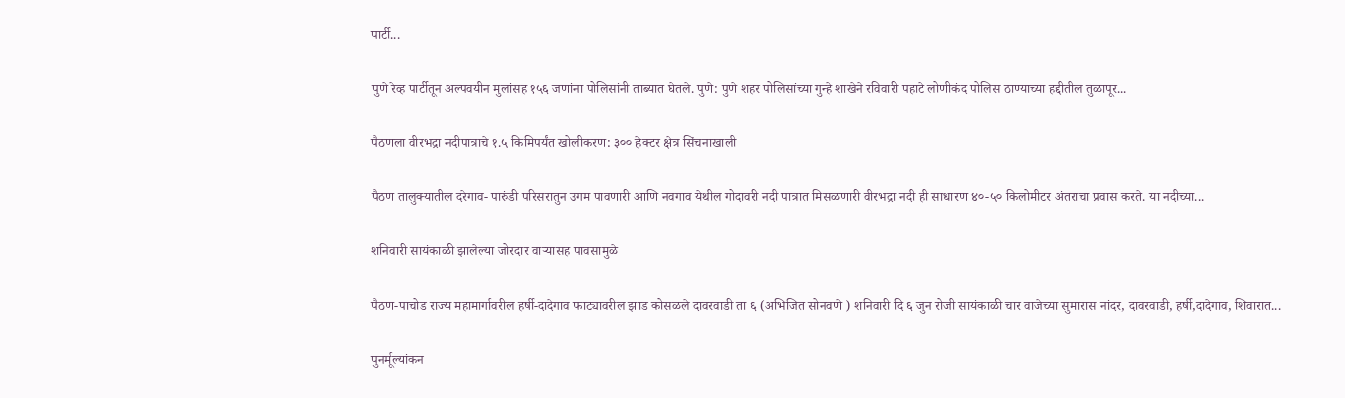पार्टी...

पुणे रेव्ह पार्टीतून अल्पवयीन मुलांसह १५६ जणांना पोलिसांनी ताब्यात घेतले. पुणे: पुणे शहर पोलिसांच्या गुन्हे शाखेने रविवारी पहाटे लोणीकंद पोलिस ठाण्याच्या हद्दीतील तुळापूर...

पैठणला वीरभद्रा नदीपात्राचे १.५ किमिपर्यंत खोलीकरण: ३०० हेक्टर क्षेत्र सिंचनाखाली

पैठण तालुक्यातील दरेगाव- पारुंडी परिसरातुन उगम पावणारी आणि नवगाव येथील गोदावरी नदी पात्रात मिसळणारी वीरभद्रा नदी ही साधारण ४०-५० किलोमीटर अंतराचा प्रवास करते. या नदीच्या...

शनिवारी सायंकाळी झालेल्या जोरदार वार्‍यासह पावसामुळे

पैठण-पाचोड राज्य महामार्गावरील हर्षी-दादेगाव फाट्यावरील झाड कोसळले दावरवाडी ता ६ (अभिजित सोनवणे ) शनिवारी दि ६ जुन रोजी सायंकाळी चार वाजेच्या सुमारास नांदर, दावरवाडी, हर्षी,दादेगाव, शिवारात...

पुनर्मूल्यांकन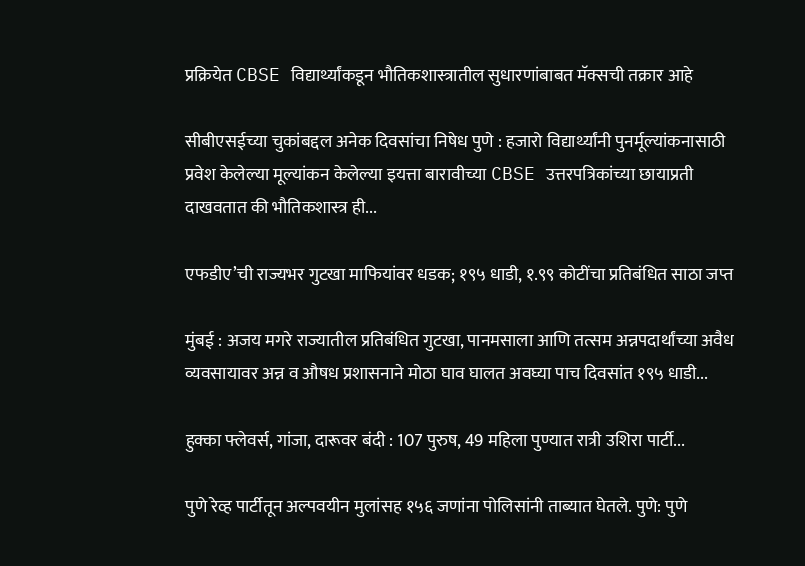प्रक्रियेत CBSE विद्यार्थ्यांकडून भौतिकशास्त्रातील सुधारणांबाबत मॅक्सची तक्रार आहे

सीबीएसईच्या चुकांबद्दल अनेक दिवसांचा निषेध पुणे : हजारो विद्यार्थ्यांनी पुनर्मूल्यांकनासाठी प्रवेश केलेल्या मूल्यांकन केलेल्या इयत्ता बारावीच्या CBSE उत्तरपत्रिकांच्या छायाप्रती दाखवतात की भौतिकशास्त्र ही...

एफडीए’ची राज्यभर गुटखा माफियांवर धडक; १९५ धाडी, १.९९ कोटींचा प्रतिबंधित साठा जप्त

मुंबई : अजय मगरे राज्यातील प्रतिबंधित गुटखा, पानमसाला आणि तत्सम अन्नपदार्थांच्या अवैध व्यवसायावर अन्न व औषध प्रशासनाने मोठा घाव घालत अवघ्या पाच दिवसांत १९५ धाडी...

हुक्का फ्लेवर्स, गांजा, दारूवर बंदी : 107 पुरुष, 49 महिला पुण्यात रात्री उशिरा पार्टी...

पुणे रेव्ह पार्टीतून अल्पवयीन मुलांसह १५६ जणांना पोलिसांनी ताब्यात घेतले. पुणे: पुणे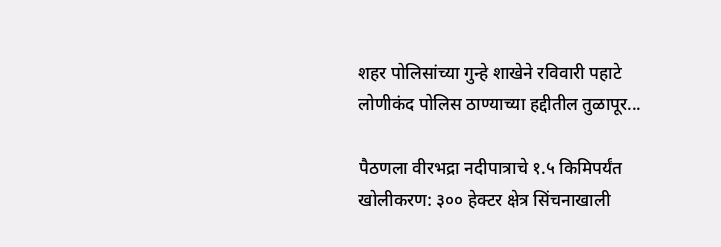शहर पोलिसांच्या गुन्हे शाखेने रविवारी पहाटे लोणीकंद पोलिस ठाण्याच्या हद्दीतील तुळापूर...

पैठणला वीरभद्रा नदीपात्राचे १.५ किमिपर्यंत खोलीकरण: ३०० हेक्टर क्षेत्र सिंचनाखाली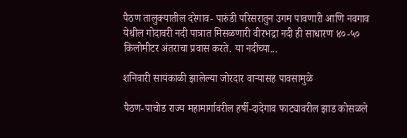पैठण तालुक्यातील दरेगाव- पारुंडी परिसरातुन उगम पावणारी आणि नवगाव येथील गोदावरी नदी पात्रात मिसळणारी वीरभद्रा नदी ही साधारण ४०-५० किलोमीटर अंतराचा प्रवास करते. या नदीच्या...

शनिवारी सायंकाळी झालेल्या जोरदार वार्‍यासह पावसामुळे

पैठण-पाचोड राज्य महामार्गावरील हर्षी-दादेगाव फाट्यावरील झाड कोसळले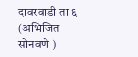दावरवाडी ता ६ (अभिजित सोनवणे )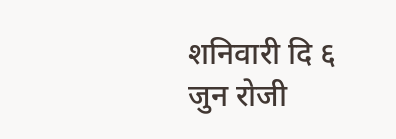शनिवारी दि ६ जुन रोजी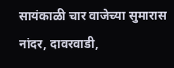सायंकाळी चार वाजेच्या सुमारास नांदर, दावरवाडी,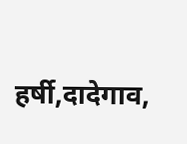हर्षी,दादेगाव,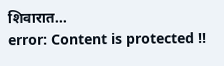शिवारात...
error: Content is protected !!